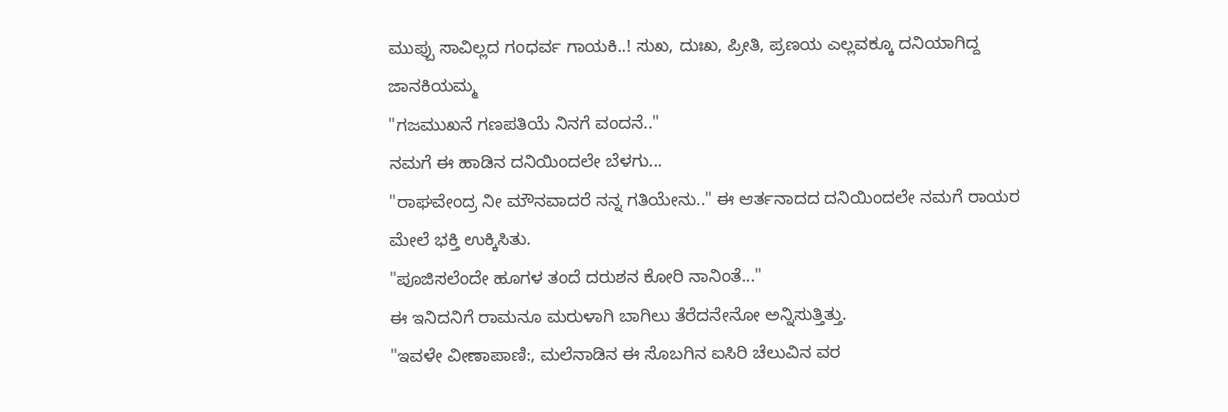ಮುಪ್ಪು ಸಾವಿಲ್ಲದ ಗಂಧರ್ವ ಗಾಯಕಿ..! ಸುಖ, ದುಃಖ, ಪ್ರೀತಿ, ಪ್ರಣಯ ಎಲ್ಲವಕ್ಕೂ ದನಿಯಾಗಿದ್ದ ಜಾನಕಿಯಮ್ಮ
"ಗಜಮುಖನೆ ಗಣಪತಿಯೆ ನಿನಗೆ ವಂದನೆ.."
ನಮಗೆ ಈ ಹಾಡಿನ ದನಿಯಿಂದಲೇ ಬೆಳಗು...
"ರಾಘವೇಂದ್ರ ನೀ ಮೌನವಾದರೆ ನನ್ನ ಗತಿಯೇನು.." ಈ ಆರ್ತನಾದದ ದನಿಯಿಂದಲೇ ನಮಗೆ ರಾಯರ ಮೇಲೆ ಭಕ್ತಿ ಉಕ್ಕಿಸಿತು.
"ಪೂಜಿಸಲೆಂದೇ ಹೂಗಳ ತಂದೆ ದರುಶನ ಕೋರಿ ನಾನಿಂತೆ..."
ಈ ಇನಿದನಿಗೆ ರಾಮನೂ ಮರುಳಾಗಿ ಬಾಗಿಲು ತೆರೆದನೇನೋ ಅನ್ನಿಸುತ್ತಿತ್ತು.
"ಇವಳೇ ವೀಣಾಪಾಣಿ:, ಮಲೆನಾಡಿನ ಈ ಸೊಬಗಿನ ಐಸಿರಿ ಚೆಲುವಿನ ವರ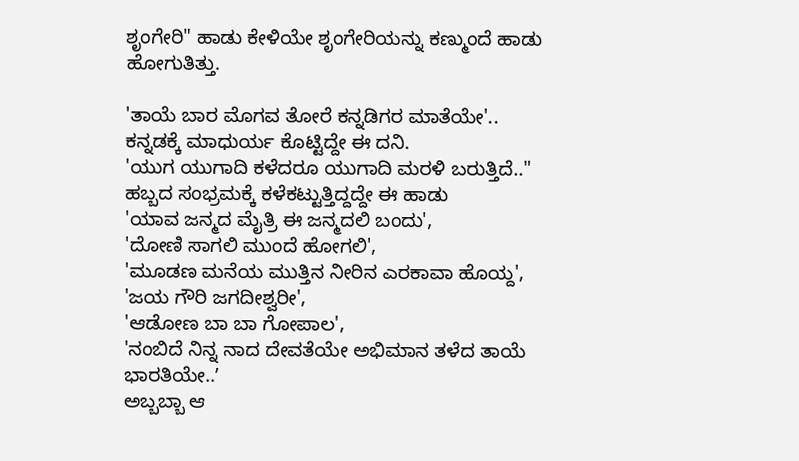ಶೃಂಗೇರಿ" ಹಾಡು ಕೇಳಿಯೇ ಶೃಂಗೇರಿಯನ್ನು ಕಣ್ಮುಂದೆ ಹಾಡು ಹೋಗುತಿತ್ತು.

'ತಾಯೆ ಬಾರ ಮೊಗವ ತೋರೆ ಕನ್ನಡಿಗರ ಮಾತೆಯೇ'..
ಕನ್ನಡಕ್ಕೆ ಮಾಧುರ್ಯ ಕೊಟ್ಟಿದ್ದೇ ಈ ದನಿ.
'ಯುಗ ಯುಗಾದಿ ಕಳೆದರೂ ಯುಗಾದಿ ಮರಳಿ ಬರುತ್ತಿದೆ.."
ಹಬ್ಬದ ಸಂಭ್ರಮಕ್ಕೆ ಕಳೆಕಟ್ಟುತ್ತಿದ್ದದ್ದೇ ಈ ಹಾಡು
'ಯಾವ ಜನ್ಮದ ಮೈತ್ರಿ ಈ ಜನ್ಮದಲಿ ಬಂದು',
'ದೋಣಿ ಸಾಗಲಿ ಮುಂದೆ ಹೋಗಲಿ',
'ಮೂಡಣ ಮನೆಯ ಮುತ್ತಿನ ನೀರಿನ ಎರಕಾವಾ ಹೊಯ್ದ',
'ಜಯ ಗೌರಿ ಜಗದೀಶ್ವರೀ',
'ಆಡೋಣ ಬಾ ಬಾ ಗೋಪಾಲ',
'ನಂಬಿದೆ ನಿನ್ನ ನಾದ ದೇವತೆಯೇ ಅಭಿಮಾನ ತಳೆದ ತಾಯೆ ಭಾರತಿಯೇ..ʼ
ಅಬ್ಬಬ್ಬಾ ಆ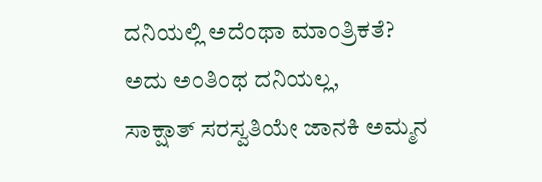ದನಿಯಲ್ಲಿ ಅದೆಂಥಾ ಮಾಂತ್ರಿಕತೆ?
ಅದು ಅಂತಿಂಥ ದನಿಯಲ್ಲ,
ಸಾಕ್ಷಾತ್ ಸರಸ್ವತಿಯೇ ಜಾನಕಿ ಅಮ್ಮನ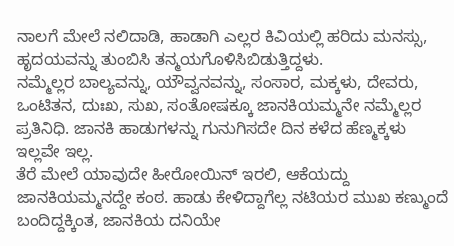ನಾಲಗೆ ಮೇಲೆ ನಲಿದಾಡಿ, ಹಾಡಾಗಿ ಎಲ್ಲರ ಕಿವಿಯಲ್ಲಿ ಹರಿದು ಮನಸ್ಸು, ಹೃದಯವನ್ನು ತುಂಬಿಸಿ ತನ್ಮಯಗೊಳಿಸಿಬಿಡುತ್ತಿದ್ದಳು.
ನಮ್ಮೆಲ್ಲರ ಬಾಲ್ಯವನ್ನು, ಯೌವ್ವನವನ್ನು, ಸಂಸಾರ, ಮಕ್ಕಳು, ದೇವರು, ಒಂಟಿತನ, ದುಃಖ, ಸುಖ, ಸಂತೋಷಕ್ಕೂ ಜಾನಕಿಯಮ್ಮನೇ ನಮ್ಮೆಲ್ಲರ ಪ್ರತಿನಿಧಿ. ಜಾನಕಿ ಹಾಡುಗಳನ್ನು ಗುನುಗಿಸದೇ ದಿನ ಕಳೆದ ಹೆಣ್ಮಕ್ಕಳು ಇಲ್ಲವೇ ಇಲ್ಲ.
ತೆರೆ ಮೇಲೆ ಯಾವುದೇ ಹೀರೋಯಿನ್ ಇರಲಿ, ಆಕೆಯದ್ದು ಜಾನಕಿಯಮ್ಮನದ್ದೇ ಕಂಠ. ಹಾಡು ಕೇಳಿದ್ದಾಗೆಲ್ಲ ನಟಿಯರ ಮುಖ ಕಣ್ಮುಂದೆ ಬಂದಿದ್ದಕ್ಕಿಂತ, ಜಾನಕಿಯ ದನಿಯೇ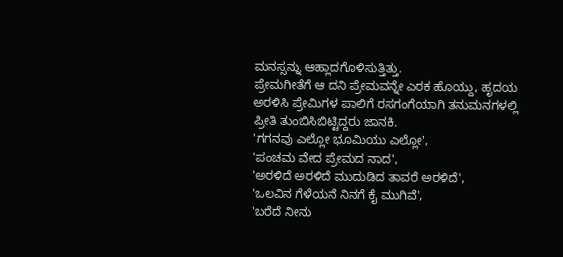ಮನಸ್ಸನ್ನು ಆಹ್ಲಾದಗೊಳಿಸುತ್ತಿತ್ತು.
ಪ್ರೇಮಗೀತೆಗೆ ಆ ದನಿ ಪ್ರೇಮವನ್ನೇ ಎರಕ ಹೊಯ್ದು, ಹೃದಯ ಅರಳಿಸಿ ಪ್ರೇಮಿಗಳ ಪಾಲಿಗೆ ರಸಗಂಗೆಯಾಗಿ ತನುಮನಗಳಲ್ಲಿ ಪ್ರೀತಿ ತುಂಬಿಸಿಬಿಟ್ಟಿದ್ದರು ಜಾನಕಿ.
'ಗಗನವು ಎಲ್ಲೋ ಭೂಮಿಯು ಎಲ್ಲೋ',
'ಪಂಚಮ ವೇದ ಪ್ರೇಮದ ನಾದ',
'ಅರಳಿದೆ ಅರಳಿದೆ ಮುದುಡಿದ ತಾವರೆ ಅರಳಿದೆ',
'ಒಲವಿನ ಗೆಳೆಯನೆ ನಿನಗೆ ಕೈ ಮುಗಿವೆ',
'ಬರೆದೆ ನೀನು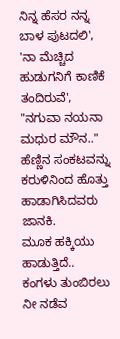ನಿನ್ನ ಹೆಸರ ನನ್ನ ಬಾಳ ಪುಟದಲಿ',
'ನಾ ಮೆಚ್ಚಿದ ಹುಡುಗನಿಗೆ ಕಾಣಿಕೆ ತಂದಿರುವೆ',
"ನಗುವಾ ನಯನಾ ಮಧುರ ಮೌನ.."
ಹೆಣ್ಣಿನ ಸಂಕಟವನ್ನು ಕರುಳಿನಿಂದ ಹೊತ್ತು ಹಾಡಾಗಿಸಿದವರು ಜಾನಕಿ.
ಮೂಕ ಹಕ್ಕಿಯು ಹಾಡುತ್ತಿದೆ..
ಕಂಗಳು ತುಂಬಿರಲು
ನೀ ನಡೆವ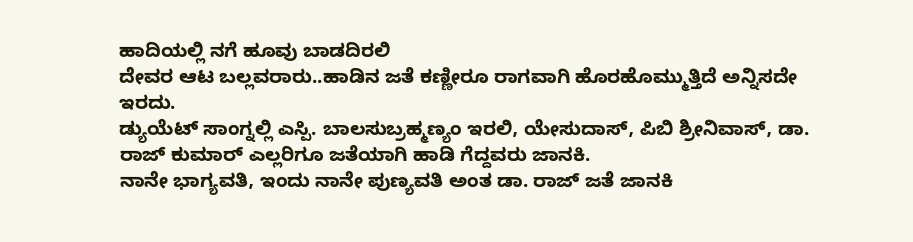ಹಾದಿಯಲ್ಲಿ ನಗೆ ಹೂವು ಬಾಡದಿರಲಿ
ದೇವರ ಆಟ ಬಲ್ಲವರಾರು..ಹಾಡಿನ ಜತೆ ಕಣ್ಣೀರೂ ರಾಗವಾಗಿ ಹೊರಹೊಮ್ಮುತ್ತಿದೆ ಅನ್ನಿಸದೇ ಇರದು.
ಡ್ಯುಯೆಟ್ ಸಾಂಗ್ನಲ್ಲಿ ಎಸ್ಪಿ. ಬಾಲಸುಬ್ರಹ್ಮಣ್ಯಂ ಇರಲಿ, ಯೇಸುದಾಸ್, ಪಿಬಿ ಶ್ರೀನಿವಾಸ್, ಡಾ. ರಾಜ್ ಕುಮಾರ್ ಎಲ್ಲರಿಗೂ ಜತೆಯಾಗಿ ಹಾಡಿ ಗೆದ್ದವರು ಜಾನಕಿ.
ನಾನೇ ಭಾಗ್ಯವತಿ, ಇಂದು ನಾನೇ ಪುಣ್ಯವತಿ ಅಂತ ಡಾ. ರಾಜ್ ಜತೆ ಜಾನಕಿ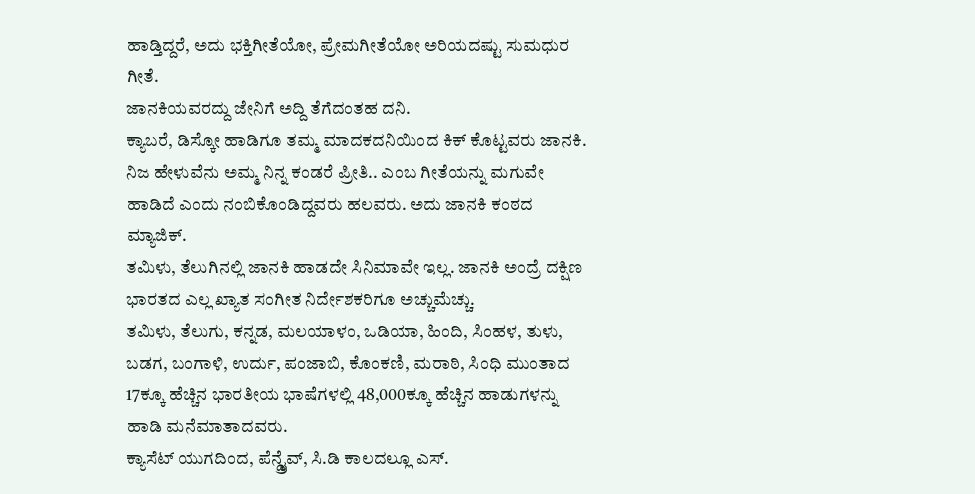ಹಾಡ್ತಿದ್ದರೆ, ಅದು ಭಕ್ತಿಗೀತೆಯೋ, ಪ್ರೇಮಗೀತೆಯೋ ಅರಿಯದಷ್ಟು ಸುಮಧುರ ಗೀತೆ.
ಜಾನಕಿಯವರದ್ದು ಜೇನಿಗೆ ಅದ್ದಿ ತೆಗೆದಂತಹ ದನಿ.
ಕ್ಯಾಬರೆ, ಡಿಸ್ಕೋ ಹಾಡಿಗೂ ತಮ್ಮ ಮಾದಕದನಿಯಿಂದ ಕಿಕ್ ಕೊಟ್ಟವರು ಜಾನಕಿ.
ನಿಜ ಹೇಳುವೆನು ಅಮ್ಮ ನಿನ್ನ ಕಂಡರೆ ಪ್ರೀತಿ.. ಎಂಬ ಗೀತೆಯನ್ನು ಮಗುವೇ ಹಾಡಿದೆ ಎಂದು ನಂಬಿಕೊಂಡಿದ್ದವರು ಹಲವರು. ಅದು ಜಾನಕಿ ಕಂಠದ ಮ್ಯಾಜಿಕ್.
ತಮಿಳು, ತೆಲುಗಿನಲ್ಲಿ ಜಾನಕಿ ಹಾಡದೇ ಸಿನಿಮಾವೇ ಇಲ್ಲ. ಜಾನಕಿ ಅಂದ್ರೆ ದಕ್ಷಿಣ ಭಾರತದ ಎಲ್ಲ ಖ್ಯಾತ ಸಂಗೀತ ನಿರ್ದೇಶಕರಿಗೂ ಅಚ್ಚುಮೆಚ್ಚು.
ತಮಿಳು, ತೆಲುಗು, ಕನ್ನಡ, ಮಲಯಾಳಂ, ಒಡಿಯಾ, ಹಿಂದಿ, ಸಿಂಹಳ, ತುಳು, ಬಡಗ, ಬಂಗಾಳಿ, ಉರ್ದು, ಪಂಜಾಬಿ, ಕೊಂಕಣಿ, ಮರಾಠಿ, ಸಿಂಧಿ ಮುಂತಾದ 17ಕ್ಕೂ ಹೆಚ್ಚಿನ ಭಾರತೀಯ ಭಾಷೆಗಳಲ್ಲಿ 48,000ಕ್ಕೂ ಹೆಚ್ಚಿನ ಹಾಡುಗಳನ್ನು ಹಾಡಿ ಮನೆಮಾತಾದವರು.
ಕ್ಯಾಸೆಟ್ ಯುಗದಿಂದ, ಪೆನ್ಡ್ರೈವ್, ಸಿ.ಡಿ ಕಾಲದಲ್ಲೂ ಎಸ್.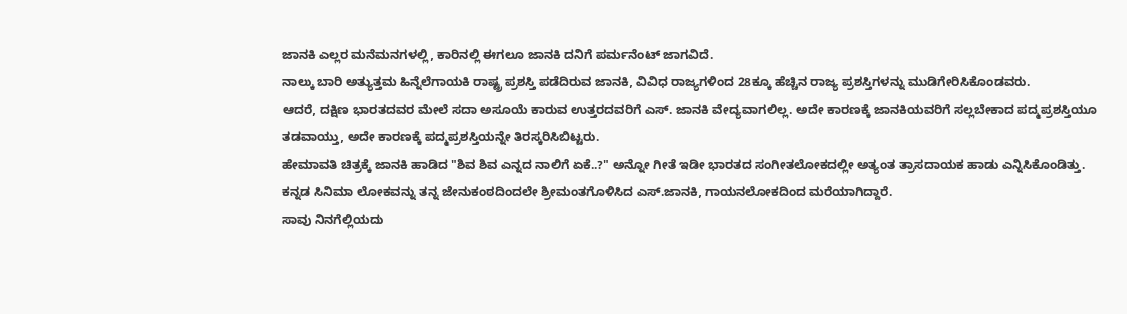ಜಾನಕಿ ಎಲ್ಲರ ಮನೆಮನಗಳಲ್ಲಿ, ಕಾರಿನಲ್ಲಿ ಈಗಲೂ ಜಾನಕಿ ದನಿಗೆ ಪರ್ಮನೆಂಟ್ ಜಾಗವಿದೆ.
ನಾಲ್ಕು ಬಾರಿ ಅತ್ಯುತ್ತಮ ಹಿನ್ನೆಲೆಗಾಯಕಿ ರಾಷ್ಟ್ರ ಪ್ರಶಸ್ತಿ ಪಡೆದಿರುವ ಜಾನಕಿ, ವಿವಿಧ ರಾಜ್ಯಗಳಿಂದ 28ಕ್ಕೂ ಹೆಚ್ಚಿನ ರಾಜ್ಯ ಪ್ರಶಸ್ತಿಗಳನ್ನು ಮುಡಿಗೇರಿಸಿಕೊಂಡವರು.
ಆದರೆ, ದಕ್ಷಿಣ ಭಾರತದವರ ಮೇಲೆ ಸದಾ ಅಸೂಯೆ ಕಾರುವ ಉತ್ತರದವರಿಗೆ ಎಸ್. ಜಾನಕಿ ವೇದ್ಯವಾಗಲಿಲ್ಲ. ಅದೇ ಕಾರಣಕ್ಕೆ ಜಾನಕಿಯವರಿಗೆ ಸಲ್ಲಬೇಕಾದ ಪದ್ಮಪ್ರಶಸ್ತಿಯೂ ತಡವಾಯ್ತು, ಅದೇ ಕಾರಣಕ್ಕೆ ಪದ್ಮಪ್ರಶಸ್ತಿಯನ್ನೇ ತಿರಸ್ಕರಿಸಿಬಿಟ್ಟರು.
ಹೇಮಾವತಿ ಚಿತ್ರಕ್ಕೆ ಜಾನಕಿ ಹಾಡಿದ "ಶಿವ ಶಿವ ಎನ್ನದ ನಾಲಿಗೆ ಏಕೆ..?" ಅನ್ನೋ ಗೀತೆ ಇಡೀ ಭಾರತದ ಸಂಗೀತಲೋಕದಲ್ಲೀ ಅತ್ಯಂತ ತ್ರಾಸದಾಯಕ ಹಾಡು ಎನ್ನಿಸಿಕೊಂಡಿತ್ತು.
ಕನ್ನಡ ಸಿನಿಮಾ ಲೋಕವನ್ನು ತನ್ನ ಜೇನುಕಂಠದಿಂದಲೇ ಶ್ರೀಮಂತಗೊಳಿಸಿದ ಎಸ್.ಜಾನಕಿ, ಗಾಯನಲೋಕದಿಂದ ಮರೆಯಾಗಿದ್ದಾರೆ.
ಸಾವು ನಿನಗೆಲ್ಲಿಯದು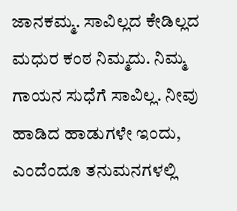ಜಾನಕಮ್ಮ. ಸಾವಿಲ್ಲದ ಕೇಡಿಲ್ಲದ ಮಧುರ ಕಂಠ ನಿಮ್ಮದು. ನಿಮ್ಮ ಗಾಯನ ಸುಧೆಗೆ ಸಾವಿಲ್ಲ. ನೀವು ಹಾಡಿದ ಹಾಡುಗಳೇ ಇಂದು, ಎಂದೆಂದೂ ತನುಮನಗಳಲ್ಲಿ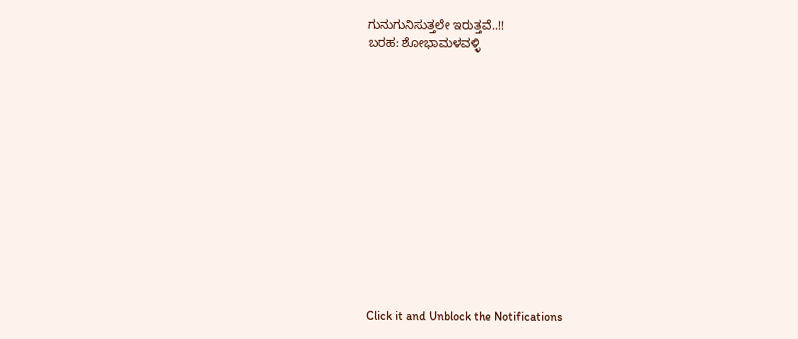ಗುನುಗುನಿಸುತ್ತಲೇ ಇರುತ್ತವೆ..!!
ಬರಹ: ಶೋಭಾಮಳವಳ್ಳಿ














Click it and Unblock the Notifications